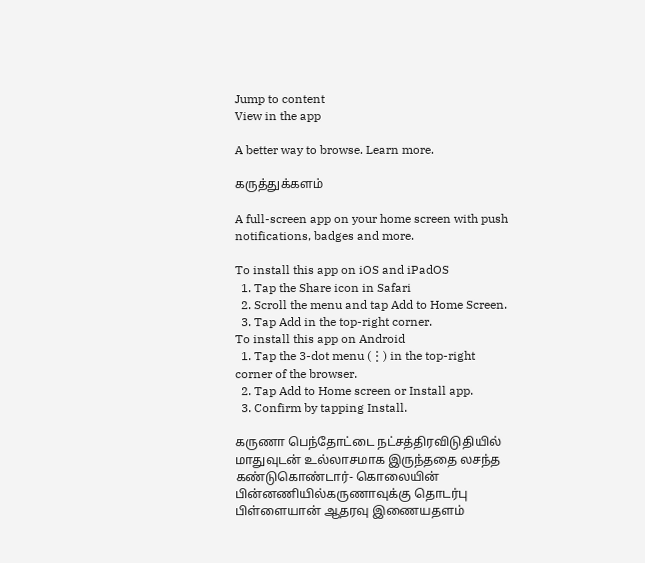Jump to content
View in the app

A better way to browse. Learn more.

கருத்துக்களம்

A full-screen app on your home screen with push notifications, badges and more.

To install this app on iOS and iPadOS
  1. Tap the Share icon in Safari
  2. Scroll the menu and tap Add to Home Screen.
  3. Tap Add in the top-right corner.
To install this app on Android
  1. Tap the 3-dot menu (⋮) in the top-right corner of the browser.
  2. Tap Add to Home screen or Install app.
  3. Confirm by tapping Install.

கருணா பெந்தோட்டை நட்சத்திரவிடுதியில் மாதுவுடன் உல்லாசமாக இருந்ததை லசந்த கண்டுகொண்டார்- கொலையின் பின்னணியில்கருணாவுக்கு தொடர்பு பிள்ளையான் ஆதரவு இணையதளம்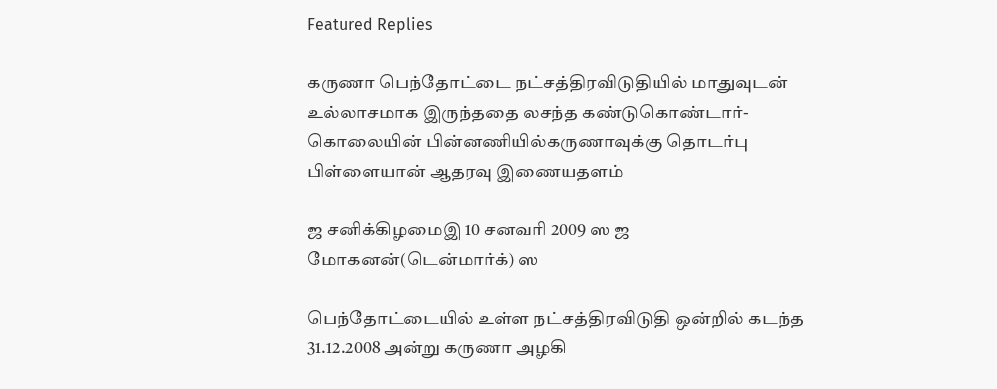Featured Replies

கருணா பெந்தோட்டை நட்சத்திரவிடுதியில் மாதுவுடன் உல்லாசமாக இருந்ததை லசந்த கண்டுகொண்டார்- கொலையின் பின்னணியில்கருணாவுக்கு தொடர்பு பிள்ளையான் ஆதரவு இணையதளம்

ஜ சனிக்கிழமைஇ 10 சனவரி 2009 ஸ ஜ மோகனன்(டென்மார்க்) ஸ

பெந்தோட்டையில் உள்ள நட்சத்திரவிடுதி ஒன்றில் கடந்த 31.12.2008 அன்று கருணா அழகி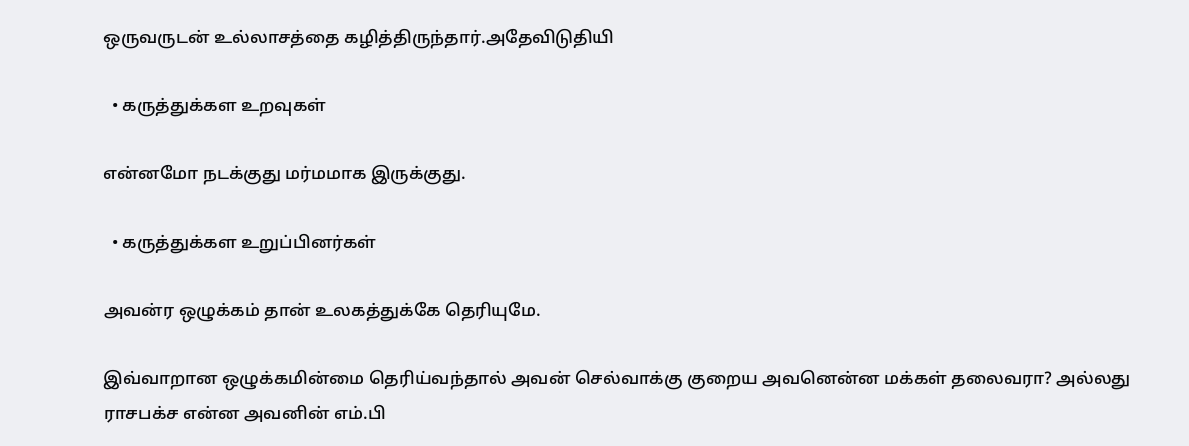ஒருவருடன் உல்லாசத்தை கழித்திருந்தார்.அதேவிடுதியி

  • கருத்துக்கள உறவுகள்

என்னமோ நட‌க்குது மர்ம‌மாக‌ இருக்குது.

  • கருத்துக்கள உறுப்பினர்கள்

அவன்ர ஒழுக்கம் தான் உலகத்துக்கே தெரியுமே.

இவ்வாறான ஒழுக்கமின்மை தெரிய்வந்தால் அவன் செல்வாக்கு குறைய அவனென்ன மக்கள் தலைவரா? அல்லது ராசபக்ச என்ன அவனின் எம்.பி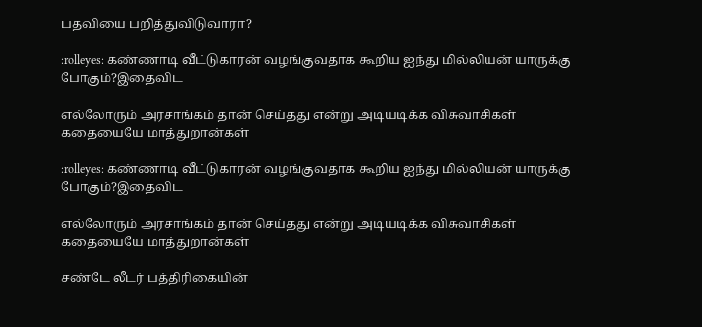பதவியை பறித்துவிடுவாரா?

:rolleyes: கண்ணாடி வீட்டுகாரன் வழங்குவதாக கூறிய ஐந்து மில்லியன் யாருக்கு போகும்?இதைவிட

எல்லோரும் அரசாங்கம் தான் செய்தது என்று அடியடிக்க விசுவாசிகள் கதையையே மாத்துறான்கள்

:rolleyes: கண்ணாடி வீட்டுகாரன் வழங்குவதாக கூறிய ஐந்து மில்லியன் யாருக்கு போகும்?இதைவிட

எல்லோரும் அரசாங்கம் தான் செய்தது என்று அடியடிக்க விசுவாசிகள் கதையையே மாத்துறான்கள்

சண்டே லீடர் பத்திரிகையின்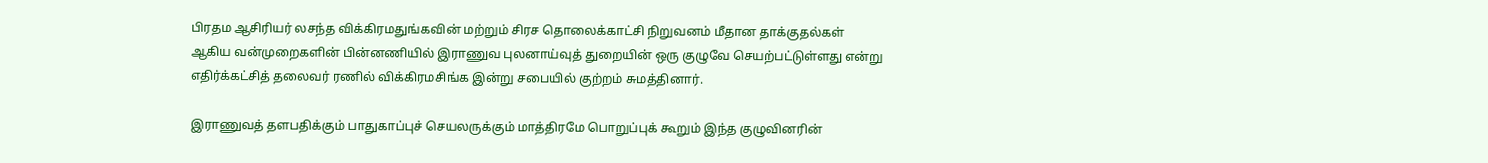பிரதம ஆசிரியர் லசந்த விக்கிரமதுங்கவின் மற்றும் சிரச தொலைக்காட்சி நிறுவனம் மீதான தாக்குதல்கள் ஆகிய வன்முறைகளின் பின்னணியில் இராணுவ புலனாய்வுத் துறையின் ஒரு குழுவே செயற்பட்டுள்ளது என்று எதிர்க்கட்சித் தலைவர் ரணில் விக்கிரமசிங்க இன்று சபையில் குற்றம் சுமத்தினார்.

இராணுவத் தளபதிக்கும் பாதுகாப்புச் செயலருக்கும் மாத்திரமே பொறுப்புக் கூறும் இந்த குழுவினரின்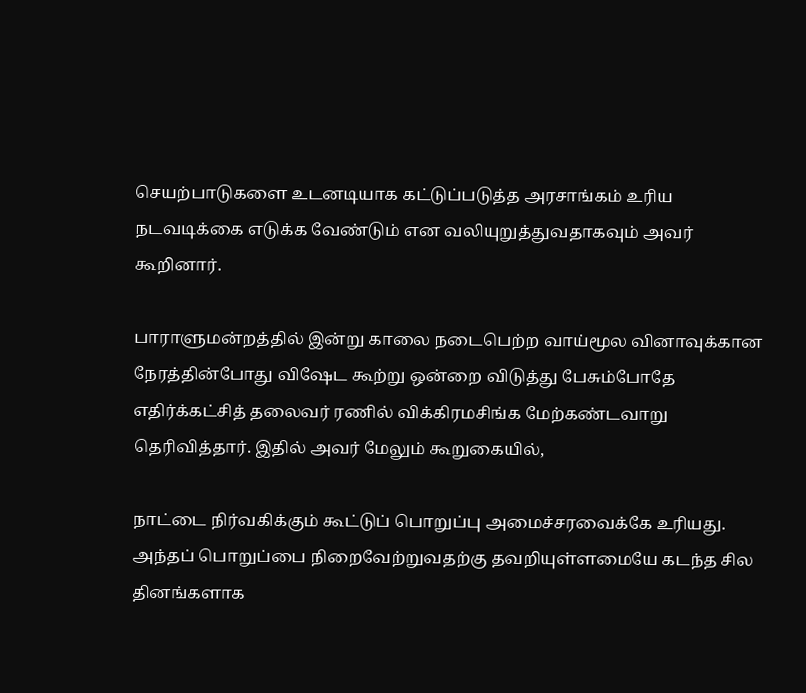செயற்பாடுகளை உடனடியாக கட்டுப்படுத்த அரசாங்கம் உரிய நடவடிக்கை எடுக்க வேண்டும் என வலியுறுத்துவதாகவும் அவர் கூறினார்.

பாராளுமன்றத்தில் இன்று காலை நடைபெற்ற வாய்மூல வினாவுக்கான நேரத்தின்போது விஷேட கூற்று ஒன்றை விடுத்து பேசும்போதே எதிர்க்கட்சித் தலைவர் ரணில் விக்கிரமசிங்க மேற்கண்டவாறு தெரிவித்தார். இதில் அவர் மேலும் கூறுகையில்,

நாட்டை நிர்வகிக்கும் கூட்டுப் பொறுப்பு அமைச்சரவைக்கே உரியது. அந்தப் பொறுப்பை நிறைவேற்றுவதற்கு தவறியுள்ளமையே கடந்த சில தினங்களாக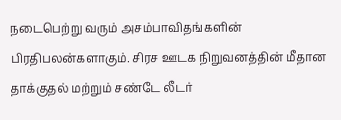நடைபெற்று வரும் அசம்பாவிதங்களின் பிரதிபலன்களாகும். சிரச ஊடக நிறுவனத்தின் மீதான தாக்குதல் மற்றும் சண்டே லீடர்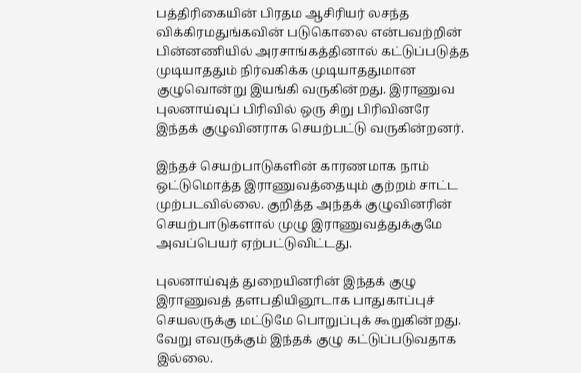பத்திரிகையின் பிரதம ஆசிரியர் லசந்த விக்கிரமதுங்கவின் படுகொலை என்பவற்றின் பின்னணியில் அரசாங்கத்தினால் கட்டுப்படுத்த முடியாததும் நிர்வகிக்க முடியாததுமான குழுவொன்று இயங்கி வருகின்றது. இராணுவ புலனாய்வுப் பிரிவில் ஒரு சிறு பிரிவினரே இந்தக் குழுவினராக செயற்பட்டு வருகின்றனர்.

இந்தச் செயற்பாடுகளின் காரணமாக நாம் ஒட்டுமொத்த இராணுவத்தையும் குற்றம் சாட்ட முற்படவில்லை. குறித்த அந்தக் குழுவினரின் செயற்பாடுகளால் முழு இராணுவத்துக்குமே அவப்பெயர் ஏற்பட்டுவிட்டது.

புலனாய்வுத் துறையினரின் இந்தக் குழு இராணுவத் தளபதியினூடாக பாதுகாப்புச் செயலருக்கு மட்டுமே பொறுப்புக் கூறுகின்றது. வேறு எவருக்கும் இந்தக் குழு கட்டுப்படுவதாக இல்லை.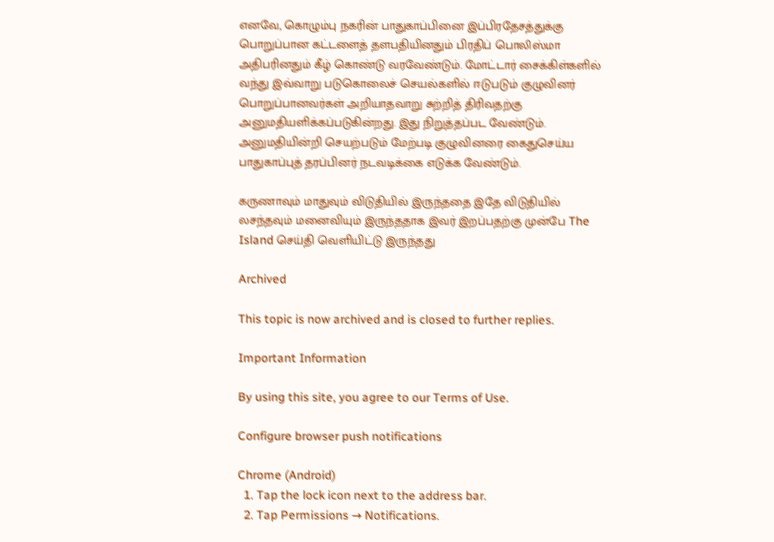எனவே, கொழும்பு நகரின் பாதுகாப்பினை இப்பிரதேசத்துக்கு பொறுப்பான கட்டளைத் தளபதியினதும் பிரதிப் பொலிஸ்மா அதிபரினதும் கீழ் கொண்டு வரவேண்டும். மோட்டார் சைக்கிள்களில் வந்து இவ்வாறு படுகொலைச் செயல்களில் ஈடுபடும் குழுவினர் பொறுப்பானவர்கள் அறியாதவாறு சுற்றித் திரிவதற்கு அனுமதியளிக்கப்படுகின்றது. இது நிறுத்தப்பட வேண்டும். அனுமதியின்றி செயற்படும் மேற்படி குழுவினரை கைதுசெய்ய பாதுகாப்புத் தரப்பினர் நடவடிக்கை எடுக்க வேண்டும்.

கருணாவும் மாதுவும் விடுதியில் இருந்ததை இதே விடுதியில் லசந்தவும் மனைவியும் இருந்ததாக இவர் இறப்பதற்கு முன்பே The Island செய்தி வெளியிட்டு இருந்தது

Archived

This topic is now archived and is closed to further replies.

Important Information

By using this site, you agree to our Terms of Use.

Configure browser push notifications

Chrome (Android)
  1. Tap the lock icon next to the address bar.
  2. Tap Permissions → Notifications.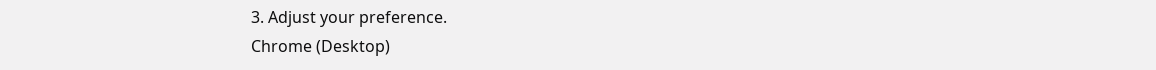3. Adjust your preference.
Chrome (Desktop)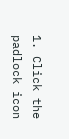1. Click the padlock icon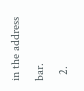in the address bar.
  2.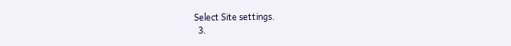Select Site settings.
  3.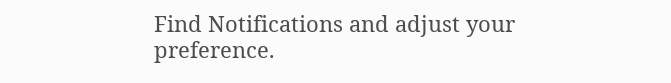Find Notifications and adjust your preference.